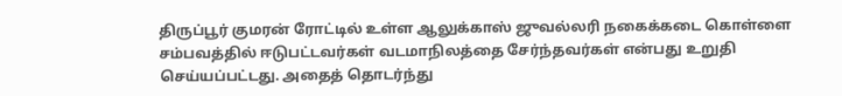திருப்பூர் குமரன் ரோட்டில் உள்ள ஆலுக்காஸ் ஜுவல்லரி நகைக்கடை கொள்ளை சம்பவத்தில் ஈடுபட்டவர்கள் வடமாநிலத்தை சேர்ந்தவர்கள் என்பது உறுதி செய்யப்பட்டது. அதைத் தொடர்ந்து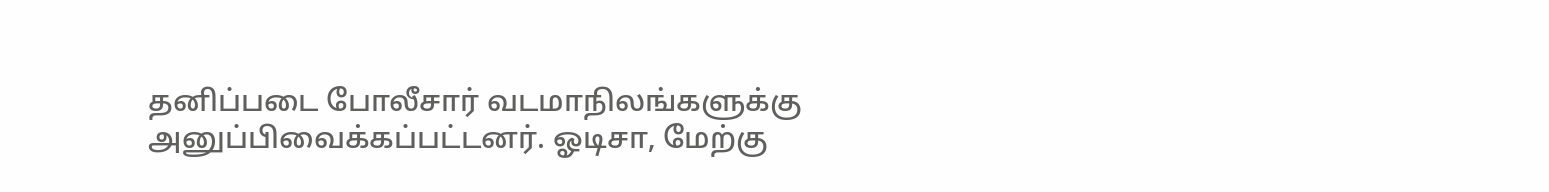தனிப்படை போலீசார் வடமாநிலங்களுக்கு அனுப்பிவைக்கப்பட்டனர். ஓடிசா, மேற்கு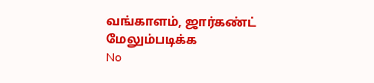வங்காளம், ஜார்கண்ட்
மேலும்படிக்க
No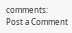comments:
Post a Comment